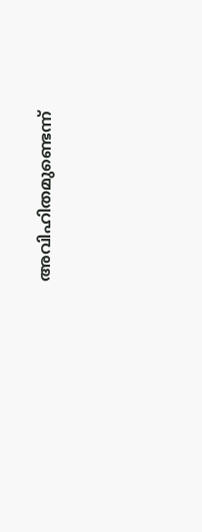അവിഹിതമുണ്ടെന്ന്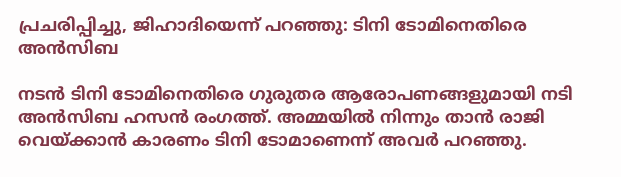പ്രചരിപ്പിച്ചു, ജിഹാദിയെന്ന് പറഞ്ഞു: ടിനി ടോമിനെതിരെ അൻസിബ

നടൻ ടിനി ടോമിനെതിരെ ഗുരുതര ആരോപണങ്ങളുമായി നടി അൻസിബ ഹസൻ രംഗത്ത്. അമ്മയിൽ നിന്നും താൻ രാജി വെയ്ക്കാൻ കാരണം ടിനി ടോമാണെന്ന് അവർ പറഞ്ഞു.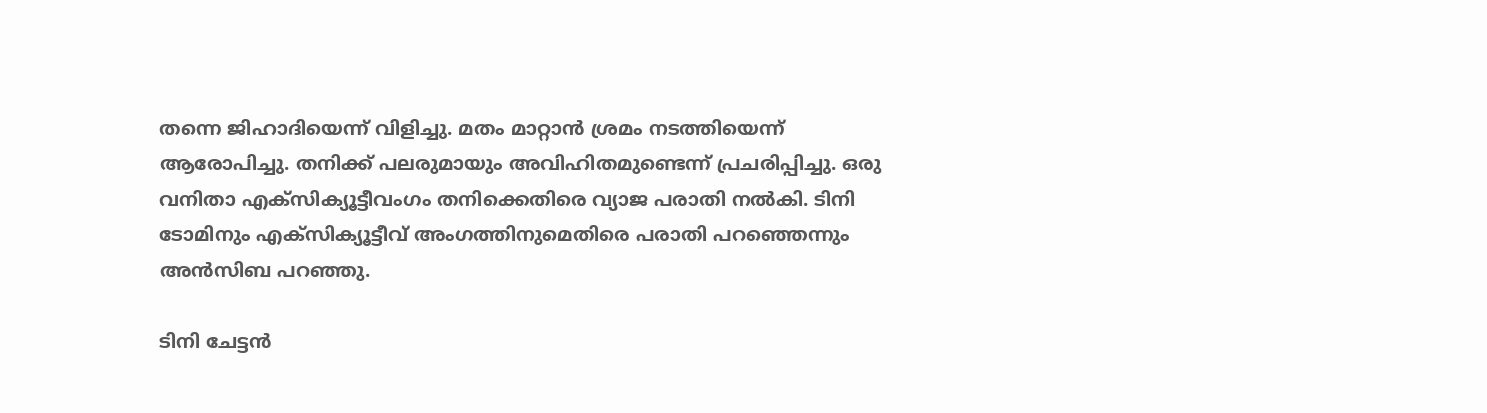തന്നെ ജിഹാദിയെന്ന് വിളിച്ചു. മതം മാറ്റാൻ ശ്രമം നടത്തിയെന്ന് ആരോപിച്ചു. തനിക്ക് പലരുമായും അവിഹിതമുണ്ടെന്ന് പ്രചരിപ്പിച്ചു. ഒരു വനിതാ എക്സിക്യൂട്ടീവംഗം തനിക്കെതിരെ വ്യാജ പരാതി നൽകി. ടിനി ടോമിനും എക്സിക്യൂട്ടീവ് അംഗത്തിനുമെതിരെ പരാതി പറഞ്ഞെന്നും അൻസിബ പറഞ്ഞു.

ടിനി ചേട്ടൻ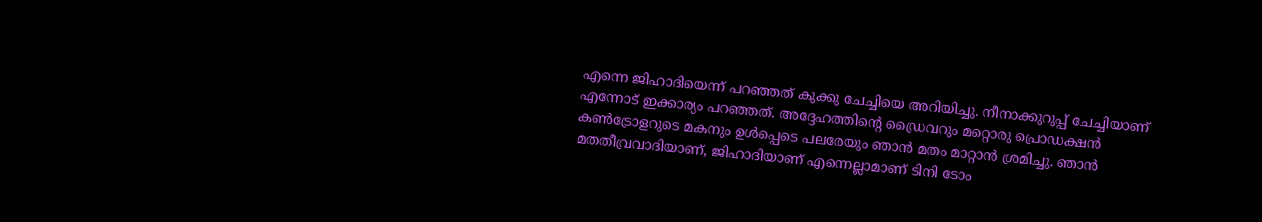എന്നെ ജിഹാദിയെന്ന് പറഞ്ഞത് കുക്കു ചേച്ചിയെ അറിയിച്ചു. നീനാക്കുറുപ്പ് ചേച്ചിയാണ് എന്നോട് ഇക്കാര്യം പറഞ്ഞത്. അദ്ദേഹത്തിന്റെ ഡ്രൈവറും മറ്റൊരു പ്രൊഡക്ഷൻ കൺട്രോളറുടെ മകനും ഉൾപ്പെടെ പലരേയും ഞാൻ മതം മാറ്റാൻ ശ്രമിച്ചു. ഞാൻ മതതീവ്രവാദിയാണ്, ജിഹാദിയാണ് എന്നെല്ലാമാണ് ടിനി ടോം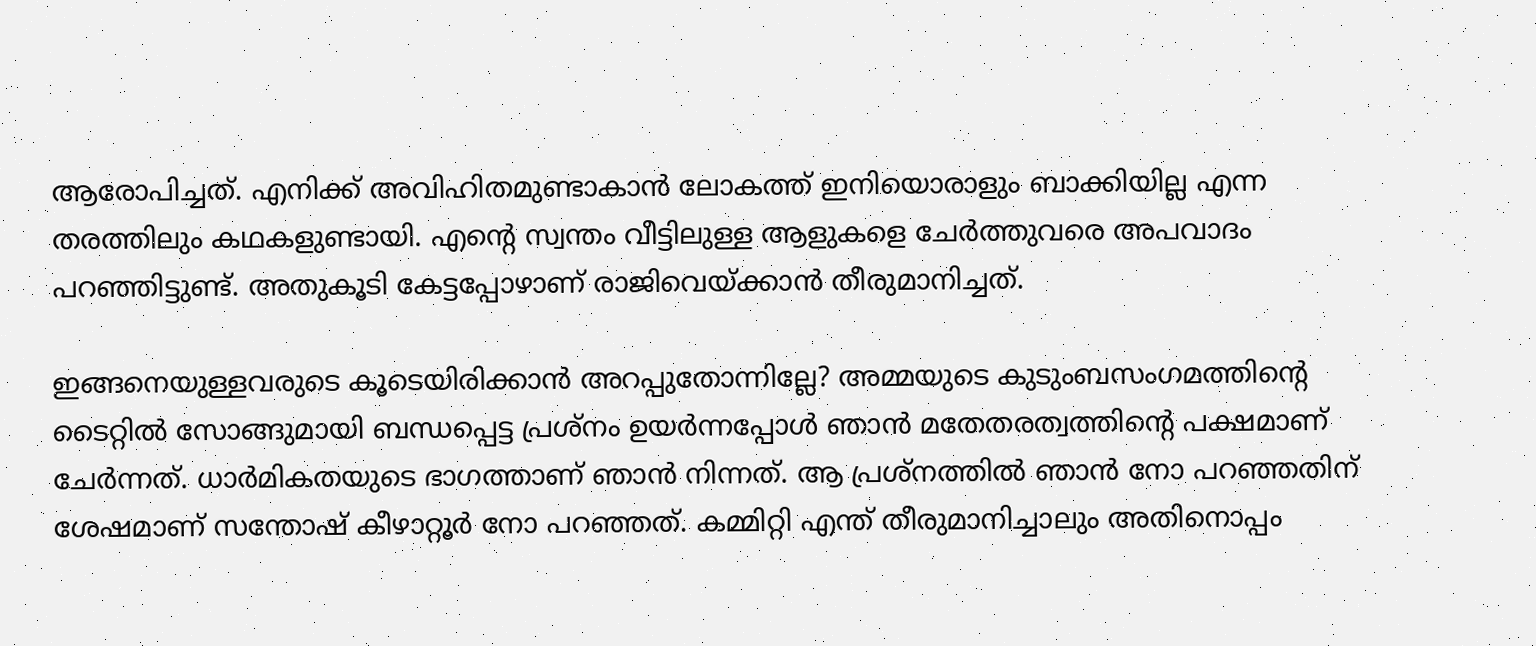ആരോപിച്ചത്. എനിക്ക് അവിഹിതമുണ്ടാകാൻ ലോകത്ത് ഇനിയൊരാളും ബാക്കിയില്ല എന്ന തരത്തിലും കഥകളുണ്ടായി. എന്റെ സ്വന്തം വീട്ടിലുള്ള ആളുകളെ ചേർത്തുവരെ അപവാദം പറഞ്ഞിട്ടുണ്ട്. അതുകൂടി കേട്ടപ്പോഴാണ് രാജിവെയ്ക്കാൻ തീരുമാനിച്ചത്.

ഇങ്ങനെയുള്ളവരുടെ കൂടെയിരിക്കാൻ അറപ്പുതോന്നില്ലേ? അമ്മയുടെ കുടുംബസംഗമത്തിന്റെ ടൈറ്റിൽ സോങ്ങുമായി ബന്ധപ്പെട്ട പ്രശ്നം ഉയർന്നപ്പോൾ ഞാൻ മതേതരത്വത്തിന്റെ പക്ഷമാണ് ചേർന്നത്. ധാർമികതയുടെ ഭാഗത്താണ് ഞാൻ നിന്നത്. ആ പ്രശ്നത്തിൽ ഞാൻ നോ പറഞ്ഞതിന് ശേഷമാണ് സന്തോഷ് കീഴാറ്റൂർ നോ പറഞ്ഞത്. കമ്മിറ്റി എന്ത് തീരുമാനിച്ചാലും അതിനൊപ്പം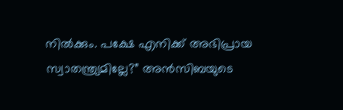നിൽക്കും. പക്ഷേ എനിക്ക് അഭിപ്രായ സ്വാതന്ത്ര്യമില്ലേ?” അൻസിബയുടെ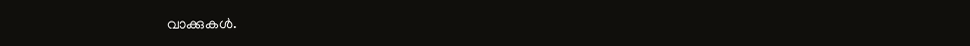വാക്കുകൾ.